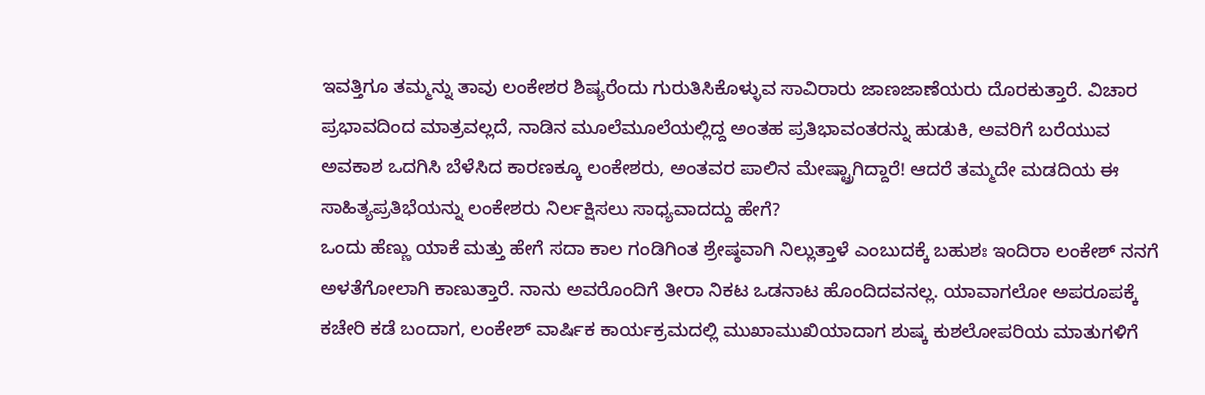ಇವತ್ತಿಗೂ ತಮ್ಮನ್ನು ತಾವು ಲಂಕೇಶರ ಶಿಷ್ಯರೆಂದು ಗುರುತಿಸಿಕೊಳ್ಳುವ ಸಾವಿರಾರು ಜಾಣಜಾಣೆಯರು ದೊರಕುತ್ತಾರೆ. ವಿಚಾರ ಪ್ರಭಾವದಿಂದ ಮಾತ್ರವಲ್ಲದೆ, ನಾಡಿನ ಮೂಲೆಮೂಲೆಯಲ್ಲಿದ್ದ ಅಂತಹ ಪ್ರತಿಭಾವಂತರನ್ನು ಹುಡುಕಿ, ಅವರಿಗೆ ಬರೆಯುವ ಅವಕಾಶ ಒದಗಿಸಿ ಬೆಳೆಸಿದ ಕಾರಣಕ್ಕೂ ಲಂಕೇಶರು, ಅಂತವರ ಪಾಲಿನ ಮೇಷ್ಟ್ರಾಗಿದ್ದಾರೆ! ಆದರೆ ತಮ್ಮದೇ ಮಡದಿಯ ಈ ಸಾಹಿತ್ಯಪ್ರತಿಭೆಯನ್ನು ಲಂಕೇಶರು ನಿರ್ಲಕ್ಷಿಸಲು ಸಾಧ್ಯವಾದದ್ದು ಹೇಗೆ?
ಒಂದು ಹೆಣ್ಣು ಯಾಕೆ ಮತ್ತು ಹೇಗೆ ಸದಾ ಕಾಲ ಗಂಡಿಗಿಂತ ಶ್ರೇಷ್ಠವಾಗಿ ನಿಲ್ಲುತ್ತಾಳೆ ಎಂಬುದಕ್ಕೆ ಬಹುಶಃ ಇಂದಿರಾ ಲಂಕೇಶ್ ನನಗೆ ಅಳತೆಗೋಲಾಗಿ ಕಾಣುತ್ತಾರೆ. ನಾನು ಅವರೊಂದಿಗೆ ತೀರಾ ನಿಕಟ ಒಡನಾಟ ಹೊಂದಿದವನಲ್ಲ. ಯಾವಾಗಲೋ ಅಪರೂಪಕ್ಕೆ ಕಚೇರಿ ಕಡೆ ಬಂದಾಗ, ಲಂಕೇಶ್ ವಾರ್ಷಿಕ ಕಾರ್ಯಕ್ರಮದಲ್ಲಿ ಮುಖಾಮುಖಿಯಾದಾಗ ಶುಷ್ಕ ಕುಶಲೋಪರಿಯ ಮಾತುಗಳಿಗೆ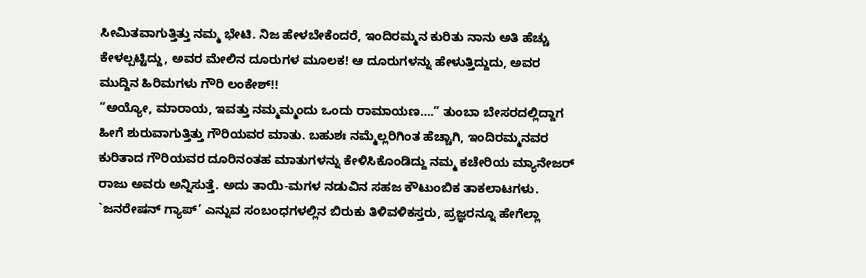ಸೀಮಿತವಾಗುತ್ತಿತ್ತು ನಮ್ಮ ಭೇಟಿ. ನಿಜ ಹೇಳಬೇಕೆಂದರೆ, ಇಂದಿರಮ್ಮನ ಕುರಿತು ನಾನು ಅತಿ ಹೆಚ್ಚು ಕೇಳಲ್ಪಟ್ಟಿದ್ದು, ಅವರ ಮೇಲಿನ ದೂರುಗಳ ಮೂಲಕ! ಆ ದೂರುಗಳನ್ನು ಹೇಳುತ್ತಿದ್ದುದು, ಅವರ ಮುದ್ದಿನ ಹಿರಿಮಗಳು ಗೌರಿ ಲಂಕೇಶ್!!
“ಅಯ್ಯೋ, ಮಾರಾಯ, ಇವತ್ತು ನಮ್ಮಮ್ಮಂದು ಒಂದು ರಾಮಾಯಣ….” ತುಂಬಾ ಬೇಸರದಲ್ಲಿದ್ದಾಗ ಹೀಗೆ ಶುರುವಾಗುತ್ತಿತ್ತು ಗೌರಿಯವರ ಮಾತು. ಬಹುಶಃ ನಮ್ಮೆಲ್ಲರಿಗಿಂತ ಹೆಚ್ಚಾಗಿ, ಇಂದಿರಮ್ಮನವರ ಕುರಿತಾದ ಗೌರಿಯವರ ದೂರಿನಂತಹ ಮಾತುಗಳನ್ನು ಕೇಳಿಸಿಕೊಂಡಿದ್ದು ನಮ್ಮ ಕಚೇರಿಯ ಮ್ಯಾನೇಜರ್ ರಾಜು ಅವರು ಅನ್ನಿಸುತ್ತೆ. ಅದು ತಾಯಿ-ಮಗಳ ನಡುವಿನ ಸಹಜ ಕೌಟುಂಬಿಕ ತಾಕಲಾಟಗಳು. `ಜನರೇಷನ್ ಗ್ಯಾಪ್’ ಎನ್ನುವ ಸಂಬಂಧಗಳಲ್ಲಿನ ಬಿರುಕು ತಿಳಿವಳಿಕಸ್ತರು, ಪ್ರಜ್ಞರನ್ನೂ ಹೇಗೆಲ್ಲಾ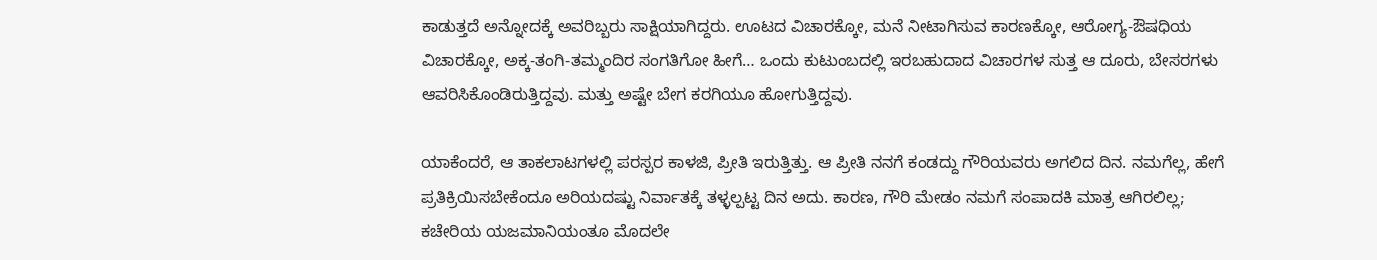ಕಾಡುತ್ತದೆ ಅನ್ನೋದಕ್ಕೆ ಅವರಿಬ್ಬರು ಸಾಕ್ಷಿಯಾಗಿದ್ದರು. ಊಟದ ವಿಚಾರಕ್ಕೋ, ಮನೆ ನೀಟಾಗಿಸುವ ಕಾರಣಕ್ಕೋ, ಆರೋಗ್ಯ-ಔಷಧಿಯ ವಿಚಾರಕ್ಕೋ, ಅಕ್ಕ-ತಂಗಿ-ತಮ್ಮಂದಿರ ಸಂಗತಿಗೋ ಹೀಗೆ… ಒಂದು ಕುಟುಂಬದಲ್ಲಿ ಇರಬಹುದಾದ ವಿಚಾರಗಳ ಸುತ್ತ ಆ ದೂರು, ಬೇಸರಗಳು ಆವರಿಸಿಕೊಂಡಿರುತ್ತಿದ್ದವು. ಮತ್ತು ಅಷ್ಟೇ ಬೇಗ ಕರಗಿಯೂ ಹೋಗುತ್ತಿದ್ದವು.

ಯಾಕೆಂದರೆ, ಆ ತಾಕಲಾಟಗಳಲ್ಲಿ ಪರಸ್ಪರ ಕಾಳಜಿ, ಪ್ರೀತಿ ಇರುತ್ತಿತ್ತು. ಆ ಪ್ರೀತಿ ನನಗೆ ಕಂಡದ್ದು ಗೌರಿಯವರು ಅಗಲಿದ ದಿನ. ನಮಗೆಲ್ಲ, ಹೇಗೆ ಪ್ರತಿಕ್ರಿಯಿಸಬೇಕೆಂದೂ ಅರಿಯದಷ್ಟು ನಿರ್ವಾತಕ್ಕೆ ತಳ್ಳಲ್ಪಟ್ಟ ದಿನ ಅದು. ಕಾರಣ, ಗೌರಿ ಮೇಡಂ ನಮಗೆ ಸಂಪಾದಕಿ ಮಾತ್ರ ಆಗಿರಲಿಲ್ಲ; ಕಚೇರಿಯ ಯಜಮಾನಿಯಂತೂ ಮೊದಲೇ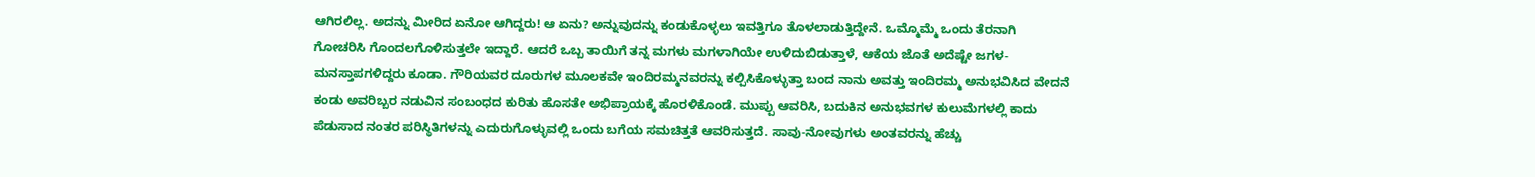ಆಗಿರಲಿಲ್ಲ. ಅದನ್ನು ಮೀರಿದ ಏನೋ ಆಗಿದ್ದರು! ಆ ಏನು? ಅನ್ನುವುದನ್ನು ಕಂಡುಕೊಳ್ಳಲು ಇವತ್ತಿಗೂ ತೊಳಲಾಡುತ್ತಿದ್ದೇನೆ. ಒಮ್ಮೊಮ್ಮೆ ಒಂದು ತೆರನಾಗಿ ಗೋಚರಿಸಿ ಗೊಂದಲಗೊಳಿಸುತ್ತಲೇ ಇದ್ದಾರೆ. ಆದರೆ ಒಬ್ಬ ತಾಯಿಗೆ ತನ್ನ ಮಗಳು ಮಗಳಾಗಿಯೇ ಉಳಿದುಬಿಡುತ್ತಾಳೆ, ಆಕೆಯ ಜೊತೆ ಅದೆಷ್ಟೇ ಜಗಳ-ಮನಸ್ತಾಪಗಳಿದ್ದರು ಕೂಡಾ. ಗೌರಿಯವರ ದೂರುಗಳ ಮೂಲಕವೇ ಇಂದಿರಮ್ಮನವರನ್ನು ಕಲ್ಪಿಸಿಕೊಳ್ಳುತ್ತಾ ಬಂದ ನಾನು ಅವತ್ತು ಇಂದಿರಮ್ಮ ಅನುಭವಿಸಿದ ವೇದನೆ ಕಂಡು ಅವರಿಬ್ಬರ ನಡುವಿನ ಸಂಬಂಧದ ಕುರಿತು ಹೊಸತೇ ಅಭಿಪ್ರಾಯಕ್ಕೆ ಹೊರಳಿಕೊಂಡೆ. ಮುಪ್ಪು ಆವರಿಸಿ, ಬದುಕಿನ ಅನುಭವಗಳ ಕುಲುಮೆಗಳಲ್ಲಿ ಕಾದು ಪೆಡುಸಾದ ನಂತರ ಪರಿಸ್ಥಿತಿಗಳನ್ನು ಎದುರುಗೊಳ್ಳುವಲ್ಲಿ ಒಂದು ಬಗೆಯ ಸಮಚಿತ್ತತೆ ಆವರಿಸುತ್ತದೆ. ಸಾವು-ನೋವುಗಳು ಅಂತವರನ್ನು ಹೆಚ್ಚು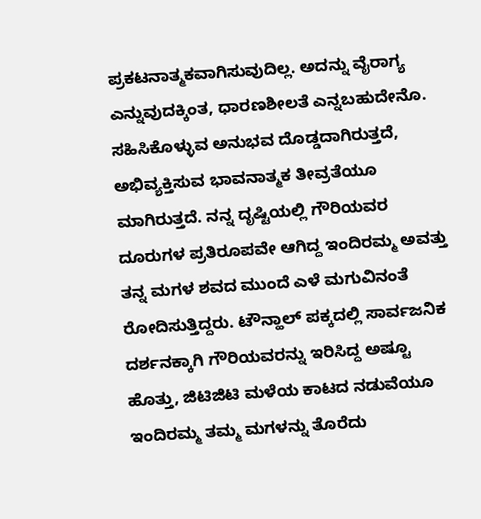ಪ್ರಕಟನಾತ್ಮಕವಾಗಿಸುವುದಿಲ್ಲ. ಅದನ್ನು ವೈರಾಗ್ಯ ಎನ್ನುವುದಕ್ಕಿಂತ, ಧಾರಣಶೀಲತೆ ಎನ್ನಬಹುದೇನೊ. ಸಹಿಸಿಕೊಳ್ಳುವ ಅನುಭವ ದೊಡ್ಡದಾಗಿರುತ್ತದೆ, ಅಭಿವ್ಯಕ್ತಿಸುವ ಭಾವನಾತ್ಮಕ ತೀವ್ರತೆಯೂ ಮಾಗಿರುತ್ತದೆ. ನನ್ನ ದೃಷ್ಟಿಯಲ್ಲಿ ಗೌರಿಯವರ ದೂರುಗಳ ಪ್ರತಿರೂಪವೇ ಆಗಿದ್ದ ಇಂದಿರಮ್ಮ ಅವತ್ತು ತನ್ನ ಮಗಳ ಶವದ ಮುಂದೆ ಎಳೆ ಮಗುವಿನಂತೆ ರೋದಿಸುತ್ತಿದ್ದರು. ಟೌನ್ಹಾಲ್ ಪಕ್ಕದಲ್ಲಿ ಸಾರ್ವಜನಿಕ ದರ್ಶನಕ್ಕಾಗಿ ಗೌರಿಯವರನ್ನು ಇರಿಸಿದ್ದ ಅಷ್ಟೂ ಹೊತ್ತು, ಜಿಟಿಜಿಟಿ ಮಳೆಯ ಕಾಟದ ನಡುವೆಯೂ ಇಂದಿರಮ್ಮ ತಮ್ಮ ಮಗಳನ್ನು ತೊರೆದು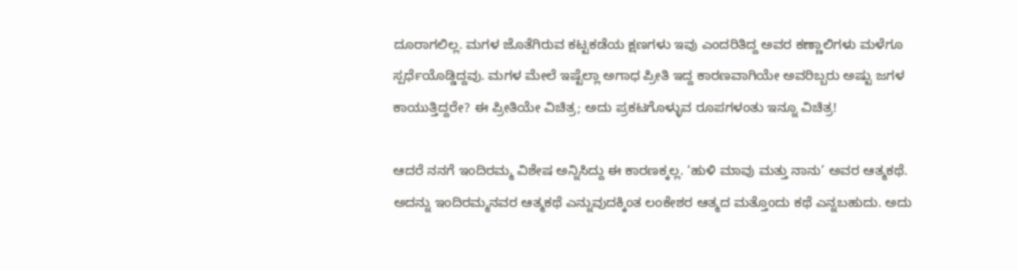ದೂರಾಗಲಿಲ್ಲ. ಮಗಳ ಜೊತೆಗಿರುವ ಕಟ್ಟಕಡೆಯ ಕ್ಷಣಗಳು ಇವು ಎಂದರಿತಿದ್ದ ಅವರ ಕಣ್ಣಾಲಿಗಳು ಮಳೆಗೂ ಸ್ಪರ್ಧೆಯೊಡ್ಡಿದ್ದವು. ಮಗಳ ಮೇಲೆ ಇಷ್ಟೆಲ್ಲಾ ಅಗಾಧ ಪ್ರೀತಿ ಇದ್ದ ಕಾರಣವಾಗಿಯೇ ಅವರಿಬ್ಬರು ಅಷ್ಟು ಜಗಳ ಕಾಯುತ್ತಿದ್ದರೇ? ಈ ಪ್ರೀತಿಯೇ ವಿಚಿತ್ರ; ಅದು ಪ್ರಕಟಗೊಳ್ಳುವ ರೂಪಗಳಂತು ಇನ್ನೂ ವಿಚಿತ್ರ!

ಆದರೆ ನನಗೆ ಇಂದಿರಮ್ಮ ವಿಶೇಷ ಅನ್ನಿಸಿದ್ದು ಈ ಕಾರಣಕ್ಕಲ್ಲ. ‘ಹುಳಿ ಮಾವು ಮತ್ತು ನಾನು’ ಅವರ ಆತ್ಮಕಥೆ. ಅದನ್ನು ಇಂದಿರಮ್ಮನವರ ಆತ್ಮಕಥೆ ಎನ್ನುವುದಕ್ಕಿಂತ ಲಂಕೇಶರ ಆತ್ಮದ ಮತ್ತೊಂದು ಕಥೆ ಎನ್ನಬಹುದು. ಅದು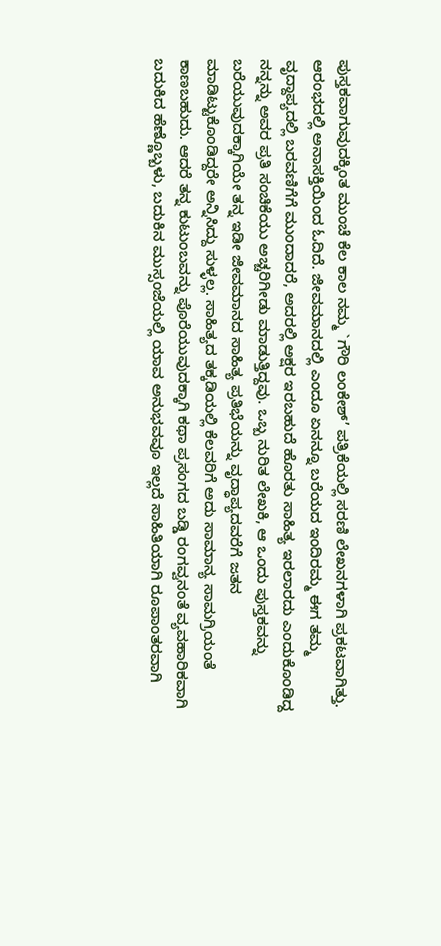ಪುಸ್ತಕವಾಗುವುದಕ್ಕಿಂತ ಮುಂಚೆ ಕೆಲ ಕಾಲ ನಮ್ಮ `ಗೌರಿ ಲಂಕೇಶ್’ ಪತ್ರಿಕೆಯಲ್ಲಿ ಸರಣಿ ಲೇಖನಗಳಾಗಿ ಪ್ರಕಟವಾಗಿತ್ತು. ಆರಂಭದಲ್ಲಿ ಅನಾಸಕ್ತಿಯಿಂದ ಓದಿದೆ. ಜೀವಮಾನದಲ್ಲಿ ಎಂದೂ ಏನನ್ನೂ ಬರೆಯದ ಇಂದಿರಮ್ಮ ಈಗ ತಮ್ಮ ವೃದ್ದಾಪ್ಯದಲ್ಲಿ ಬರವಣಿಗೆಗೆ ಮುಂದಾದರೆ, ಅದರಲ್ಲಿ ಅಕ್ಷರ ಇರಬಹುದೆ ಹೊರತು ಸಾಹಿತ್ಯ ಇರಲಾರದು ಎಂದುಕೊಂಡಿದ್ದ ನನ್ನನ್ನು ಅವರ ಪ್ರತಿ ಸಂಚಿಕೆಯು ಅಚ್ಚರಿಗೀಡು ಮಾಡುತ್ತಿದ್ದವು. ಒಬ್ಬ ನುರಿತ ಲೇಖಕಿ, ಆ ಒಂದು ಪುಸ್ತಕವನ್ನು ಬರೆಯುವುದಕ್ಕಾಗಿಯೇ ತನ್ನ ಇಡೀ ಜೀವಮಾನದ ಸಾಹಿತ್ಯ ಪ್ರತಿಭೆಯನ್ನು ವೃದ್ಧಾಪ್ಯದವರೆಗೆ ಜತನ ಮಾಡಿಟ್ಟುಕೊಂಡಿದ್ದರೇ ಅನ್ನಿಸಿದ್ದು ಸುಳ್ಳಲ್ಲ. ಸಾಹಿತ್ಯದ ತಕ್ಕಡಿಯಲ್ಲಿ ಕೆಲವರಿಗೆ ಅದು ಸಾಮಾನ್ಯ ಸಾಮಗ್ರಿಯಂತೆ ಕಾಣಬಹುದು. ಆದರೆ ತನ್ನ ಕುಟುಂಬವನ್ನು ಪೊರೆಯುವುದಕ್ಕಾಗಿ ಕಥಾ ಪ್ರಸಂಗದ ಬಡ್ಡಿ ರಂಗವ್ವನಂತೆ ವ್ಯವಹಾರಿಕವಾಗಿ ಬದುಕಿದ ಹೆಣ್ಣೊಬ್ಬಳು, ಬದುಕಿನ ಮುಸ್ಸಂಜೆಯಲ್ಲಿ ಯಾವ ಅನುಭವವೂ ಇಲ್ಲದೆ ಸಾಹಿತಿಯಾಗಿ ರೂಪಾಂತರವಾಗಿ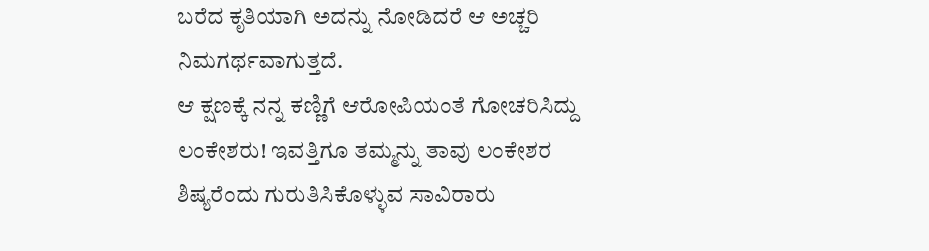ಬರೆದ ಕೃತಿಯಾಗಿ ಅದನ್ನು ನೋಡಿದರೆ ಆ ಅಚ್ಚರಿ ನಿಮಗರ್ಥವಾಗುತ್ತದೆ.
ಆ ಕ್ಷಣಕ್ಕೆ ನನ್ನ ಕಣ್ಣಿಗೆ ಆರೋಪಿಯಂತೆ ಗೋಚರಿಸಿದ್ದು ಲಂಕೇಶರು! ಇವತ್ತಿಗೂ ತಮ್ಮನ್ನು ತಾವು ಲಂಕೇಶರ ಶಿಷ್ಯರೆಂದು ಗುರುತಿಸಿಕೊಳ್ಳುವ ಸಾವಿರಾರು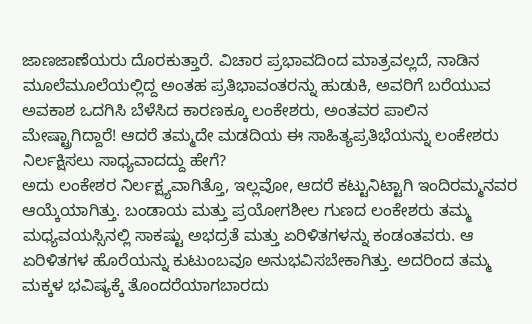ಜಾಣಜಾಣೆಯರು ದೊರಕುತ್ತಾರೆ. ವಿಚಾರ ಪ್ರಭಾವದಿಂದ ಮಾತ್ರವಲ್ಲದೆ, ನಾಡಿನ ಮೂಲೆಮೂಲೆಯಲ್ಲಿದ್ದ ಅಂತಹ ಪ್ರತಿಭಾವಂತರನ್ನು ಹುಡುಕಿ, ಅವರಿಗೆ ಬರೆಯುವ ಅವಕಾಶ ಒದಗಿಸಿ ಬೆಳೆಸಿದ ಕಾರಣಕ್ಕೂ ಲಂಕೇಶರು, ಅಂತವರ ಪಾಲಿನ ಮೇಷ್ಟ್ರಾಗಿದ್ದಾರೆ! ಆದರೆ ತಮ್ಮದೇ ಮಡದಿಯ ಈ ಸಾಹಿತ್ಯಪ್ರತಿಭೆಯನ್ನು ಲಂಕೇಶರು ನಿರ್ಲಕ್ಷಿಸಲು ಸಾಧ್ಯವಾದದ್ದು ಹೇಗೆ?
ಅದು ಲಂಕೇಶರ ನಿರ್ಲಕ್ಷ್ಯವಾಗಿತ್ತೊ, ಇಲ್ಲವೋ, ಆದರೆ ಕಟ್ಟುನಿಟ್ಟಾಗಿ ಇಂದಿರಮ್ಮನವರ ಆಯ್ಕೆಯಾಗಿತ್ತು. ಬಂಡಾಯ ಮತ್ತು ಪ್ರಯೋಗಶೀಲ ಗುಣದ ಲಂಕೇಶರು ತಮ್ಮ ಮಧ್ಯವಯಸ್ಸಿನಲ್ಲಿ ಸಾಕಷ್ಟು ಅಭದ್ರತೆ ಮತ್ತು ಏರಿಳಿತಗಳನ್ನು ಕಂಡಂತವರು. ಆ ಏರಿಳಿತಗಳ ಹೊರೆಯನ್ನು ಕುಟುಂಬವೂ ಅನುಭವಿಸಬೇಕಾಗಿತ್ತು. ಅದರಿಂದ ತಮ್ಮ ಮಕ್ಕಳ ಭವಿಷ್ಯಕ್ಕೆ ತೊಂದರೆಯಾಗಬಾರದು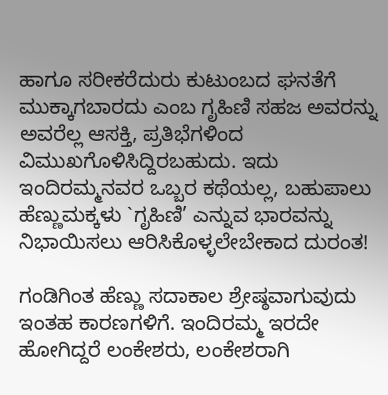ಹಾಗೂ ಸರೀಕರೆದುರು ಕುಟುಂಬದ ಘನತೆಗೆ ಮುಕ್ಕಾಗಬಾರದು ಎಂಬ ಗೃಹಿಣಿ ಸಹಜ ಅವರನ್ನು ಅವರೆಲ್ಲ ಆಸಕ್ತಿ, ಪ್ರತಿಭೆಗಳಿಂದ ವಿಮುಖಗೊಳಿಸಿದ್ದಿರಬಹುದು. ಇದು ಇಂದಿರಮ್ಮನವರ ಒಬ್ಬರ ಕಥೆಯಲ್ಲ, ಬಹುಪಾಲು ಹೆಣ್ಣುಮಕ್ಕಳು `ಗೃಹಿಣಿ’ ಎನ್ನುವ ಭಾರವನ್ನು ನಿಭಾಯಿಸಲು ಆರಿಸಿಕೊಳ್ಳಲೇಬೇಕಾದ ದುರಂತ!

ಗಂಡಿಗಿಂತ ಹೆಣ್ಣು ಸದಾಕಾಲ ಶ್ರೇಷ್ಠವಾಗುವುದು ಇಂತಹ ಕಾರಣಗಳಿಗೆ. ಇಂದಿರಮ್ಮ ಇರದೇ ಹೋಗಿದ್ದರೆ ಲಂಕೇಶರು, ಲಂಕೇಶರಾಗಿ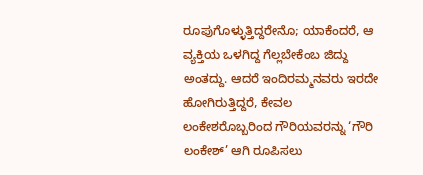ರೂಪುಗೊಳ್ಳುತ್ತಿದ್ದರೇನೊ; ಯಾಕೆಂದರೆ, ಆ ವ್ಯಕ್ತಿಯ ಒಳಗಿದ್ದ ಗೆಲ್ಲಬೇಕೆಂಬ ಜಿದ್ದು ಅಂತದ್ದು. ಆದರೆ ಇಂದಿರಮ್ಮನವರು ಇರದೇ ಹೋಗಿರುತ್ತಿದ್ದರೆ, ಕೇವಲ ಲಂಕೇಶರೊಬ್ಬರಿಂದ ಗೌರಿಯವರನ್ನು ‘ಗೌರಿ ಲಂಕೇಶ್’ ಆಗಿ ರೂಪಿಸಲು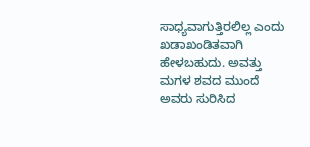ಸಾಧ್ಯವಾಗುತ್ತಿರಲಿಲ್ಲ ಎಂದು ಖಡಾಖಂಡಿತವಾಗಿ ಹೇಳಬಹುದು. ಅವತ್ತು ಮಗಳ ಶವದ ಮುಂದೆ ಅವರು ಸುರಿಸಿದ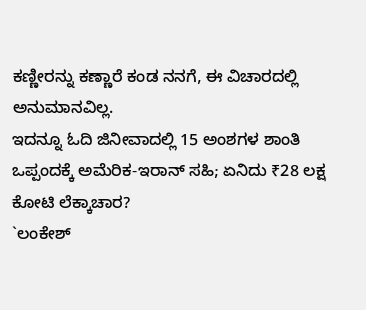ಕಣ್ಣೀರನ್ನು ಕಣ್ಣಾರೆ ಕಂಡ ನನಗೆ, ಈ ವಿಚಾರದಲ್ಲಿ ಅನುಮಾನವಿಲ್ಲ.
ಇದನ್ನೂ ಓದಿ ಜಿನೀವಾದಲ್ಲಿ 15 ಅಂಶಗಳ ಶಾಂತಿ ಒಪ್ಪಂದಕ್ಕೆ ಅಮೆರಿಕ-ಇರಾನ್ ಸಹಿ; ಏನಿದು ₹28 ಲಕ್ಷ ಕೋಟಿ ಲೆಕ್ಕಾಚಾರ?
`ಲಂಕೇಶ್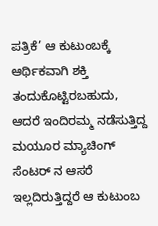ಪತ್ರಿಕೆ’ ಆ ಕುಟುಂಬಕ್ಕೆ ಆರ್ಥಿಕವಾಗಿ ಶಕ್ತಿ ತಂದುಕೊಟ್ಟಿರಬಹುದು, ಆದರೆ ಇಂದಿರಮ್ಮ ನಡೆಸುತ್ತಿದ್ದ ಮಯೂರ ಮ್ಯಾಚಿಂಗ್ ಸೆಂಟರ್ ನ ಆಸರೆ ಇಲ್ಲದಿರುತ್ತಿದ್ದರೆ ಆ ಕುಟುಂಬ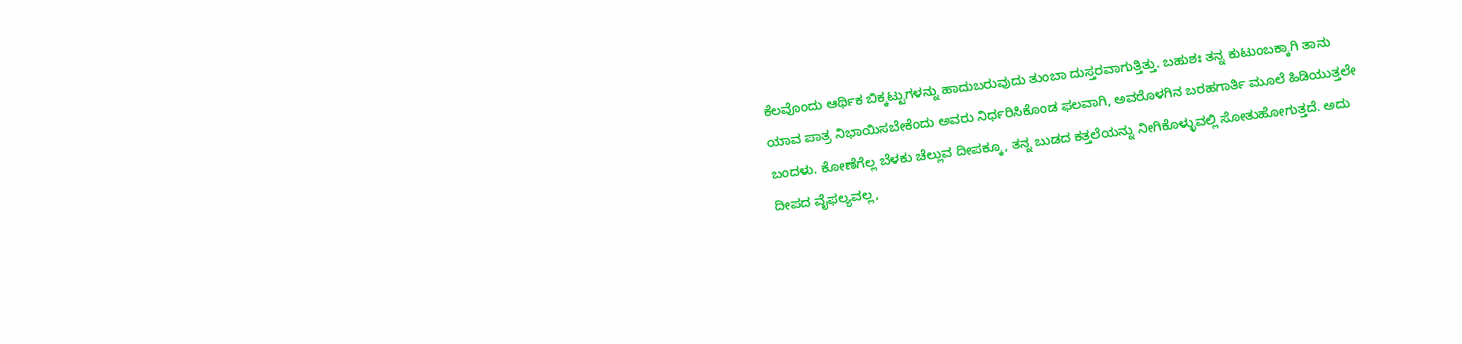ಕೆಲವೊಂದು ಆರ್ಥಿಕ ಬಿಕ್ಕಟ್ಟುಗಳನ್ನು ಹಾದುಬರುವುದು ತುಂಬಾ ದುಸ್ತರವಾಗುತ್ತಿತ್ತು. ಬಹುಶಃ ತನ್ನ ಕುಟುಂಬಕ್ಕಾಗಿ ತಾನು ಯಾವ ಪಾತ್ರ ನಿಭಾಯಿಸಬೇಕೆಂದು ಅವರು ನಿರ್ಧರಿಸಿಕೊಂಡ ಫಲವಾಗಿ, ಅವರೊಳಗಿನ ಬರಹಗಾರ್ತಿ ಮೂಲೆ ಹಿಡಿಯುತ್ತಲೇ ಬಂದಳು. ಕೋಣೆಗೆಲ್ಲ ಬೆಳಕು ಚೆಲ್ಲುವ ದೀಪಕ್ಕೂ, ತನ್ನ ಬುಡದ ಕತ್ತಲೆಯನ್ನು ನೀಗಿಕೊಳ್ಳುವಲ್ಲಿ ಸೋತುಹೋಗುತ್ತದೆ. ಅದು ದೀಪದ ವೈಫಲ್ಯವಲ್ಲ,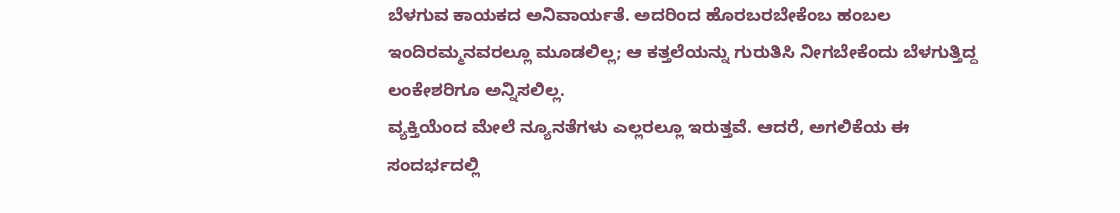ಬೆಳಗುವ ಕಾಯಕದ ಅನಿವಾರ್ಯತೆ. ಅದರಿಂದ ಹೊರಬರಬೇಕೆಂಬ ಹಂಬಲ ಇಂದಿರಮ್ಮನವರಲ್ಲೂ ಮೂಡಲಿಲ್ಲ; ಆ ಕತ್ತಲೆಯನ್ನು ಗುರುತಿಸಿ ನೀಗಬೇಕೆಂದು ಬೆಳಗುತ್ತಿದ್ದ ಲಂಕೇಶರಿಗೂ ಅನ್ನಿಸಲಿಲ್ಲ.
ವ್ಯಕ್ತಿಯೆಂದ ಮೇಲೆ ನ್ಯೂನತೆಗಳು ಎಲ್ಲರಲ್ಲೂ ಇರುತ್ತವೆ. ಆದರೆ, ಅಗಲಿಕೆಯ ಈ ಸಂದರ್ಭದಲ್ಲಿ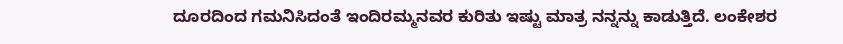ದೂರದಿಂದ ಗಮನಿಸಿದಂತೆ ಇಂದಿರಮ್ಮನವರ ಕುರಿತು ಇಷ್ಟು ಮಾತ್ರ ನನ್ನನ್ನು ಕಾಡುತ್ತಿದೆ. ಲಂಕೇಶರ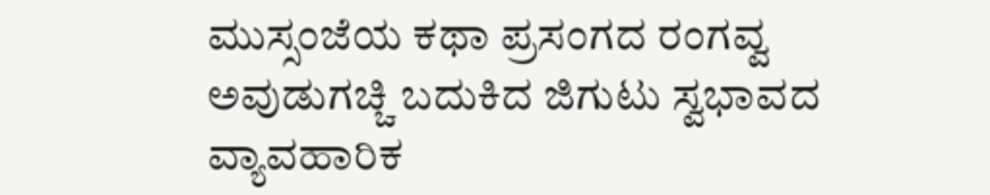ಮುಸ್ಸಂಜೆಯ ಕಥಾ ಪ್ರಸಂಗದ ರಂಗವ್ವ ಅವುಡುಗಚ್ಚಿ ಬದುಕಿದ ಜಿಗುಟು ಸ್ವಭಾವದ ವ್ಯಾವಹಾರಿಕ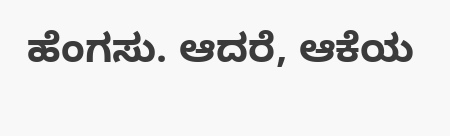ಹೆಂಗಸು. ಆದರೆ, ಆಕೆಯ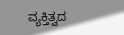ವ್ಯಕ್ತಿತ್ವದ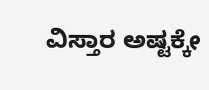ವಿಸ್ತಾರ ಅಷ್ಟಕ್ಕೇ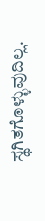ಸ್ಥಗಿತಗೊಳ್ಳುವುದಿಲ್ಲ.